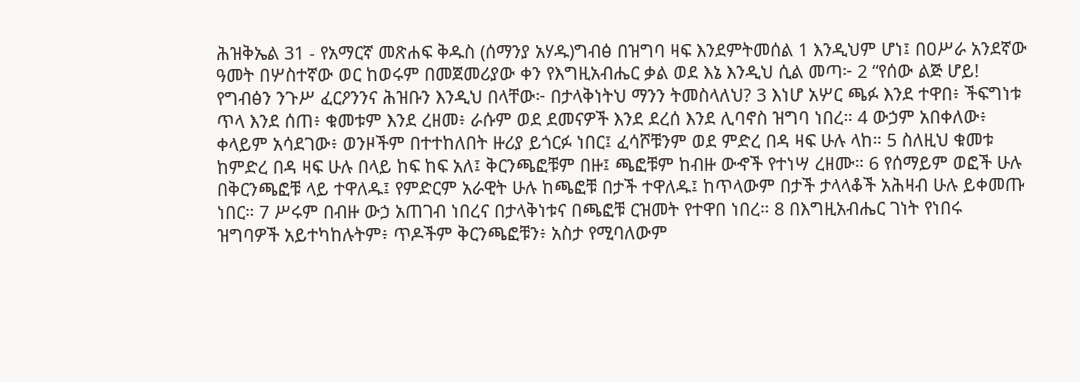ሕዝቅኤል 31 - የአማርኛ መጽሐፍ ቅዱስ (ሰማንያ አሃዱ)ግብፅ በዝግባ ዛፍ እንደምትመሰል 1 እንዲህም ሆነ፤ በዐሥራ አንደኛው ዓመት በሦስተኛው ወር ከወሩም በመጀመሪያው ቀን የእግዚአብሔር ቃል ወደ እኔ እንዲህ ሲል መጣ፦ 2 “የሰው ልጅ ሆይ! የግብፅን ንጉሥ ፈርዖንንና ሕዝቡን እንዲህ በላቸው፦ በታላቅነትህ ማንን ትመስላለህ? 3 እነሆ አሦር ጫፉ እንደ ተዋበ፥ ችፍግነቱ ጥላ እንደ ሰጠ፥ ቁመቱም እንደ ረዘመ፥ ራሱም ወደ ደመናዎች እንደ ደረሰ እንደ ሊባኖስ ዝግባ ነበረ። 4 ውኃም አበቀለው፥ ቀላይም አሳደገው፥ ወንዞችም በተተከለበት ዙሪያ ይጎርፉ ነበር፤ ፈሳሾቹንም ወደ ምድረ በዳ ዛፍ ሁሉ ላከ። 5 ስለዚህ ቁመቱ ከምድረ በዳ ዛፍ ሁሉ በላይ ከፍ ከፍ አለ፤ ቅርንጫፎቹም በዙ፤ ጫፎቹም ከብዙ ውኆች የተነሣ ረዘሙ። 6 የሰማይም ወፎች ሁሉ በቅርንጫፎቹ ላይ ተዋለዱ፤ የምድርም አራዊት ሁሉ ከጫፎቹ በታች ተዋለዱ፤ ከጥላውም በታች ታላላቆች አሕዛብ ሁሉ ይቀመጡ ነበር። 7 ሥሩም በብዙ ውኃ አጠገብ ነበረና በታላቅነቱና በጫፎቹ ርዝመት የተዋበ ነበረ። 8 በእግዚአብሔር ገነት የነበሩ ዝግባዎች አይተካከሉትም፥ ጥዶችም ቅርንጫፎቹን፥ አስታ የሚባለውም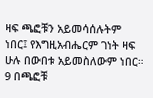ዛፍ ጫፎቹን አይመሳሰሉትም ነበር፤ የእግዚአብሔርም ገነት ዛፍ ሁሉ በውበቱ አይመስለውም ነበር። 9 በጫፎቹ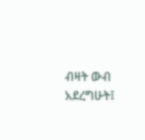ብዛት ውብ አደረግሁት፤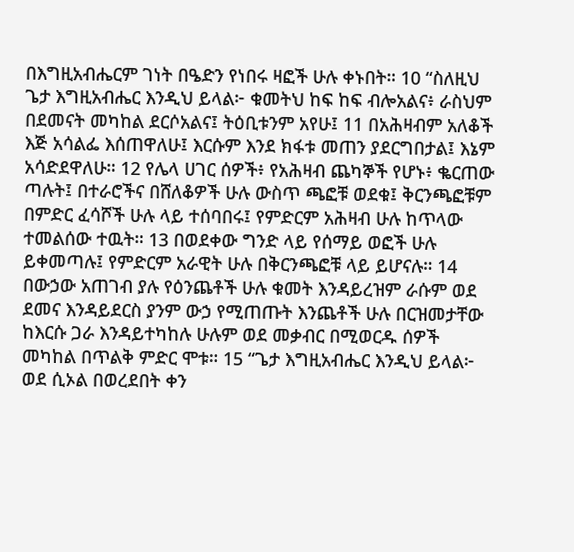በእግዚአብሔርም ገነት በዔድን የነበሩ ዛፎች ሁሉ ቀኑበት። 10 “ስለዚህ ጌታ እግዚአብሔር እንዲህ ይላል፦ ቁመትህ ከፍ ከፍ ብሎአልና፥ ራስህም በደመናት መካከል ደርሶአልና፤ ትዕቢቱንም አየሁ፤ 11 በአሕዛብም አለቆች እጅ አሳልፌ እሰጠዋለሁ፤ እርሱም እንደ ክፋቱ መጠን ያደርግበታል፤ እኔም አሳድደዋለሁ። 12 የሌላ ሀገር ሰዎች፥ የአሕዛብ ጨካኞች የሆኑ፥ ቈርጠው ጣሉት፤ በተራሮችና በሸለቆዎች ሁሉ ውስጥ ጫፎቹ ወደቁ፤ ቅርንጫፎቹም በምድር ፈሳሾች ሁሉ ላይ ተሰባበሩ፤ የምድርም አሕዛብ ሁሉ ከጥላው ተመልሰው ተዉት። 13 በወደቀው ግንድ ላይ የሰማይ ወፎች ሁሉ ይቀመጣሉ፤ የምድርም አራዊት ሁሉ በቅርንጫፎቹ ላይ ይሆናሉ። 14 በውኃው አጠገብ ያሉ የዕንጨቶች ሁሉ ቁመት እንዳይረዝም ራሱም ወደ ደመና እንዳይደርስ ያንም ውኃ የሚጠጡት እንጨቶች ሁሉ በርዝመታቸው ከእርሱ ጋራ እንዳይተካከሉ ሁሉም ወደ መቃብር በሚወርዱ ሰዎች መካከል በጥልቅ ምድር ሞቱ። 15 “ጌታ እግዚአብሔር እንዲህ ይላል፦ ወደ ሲኦል በወረደበት ቀን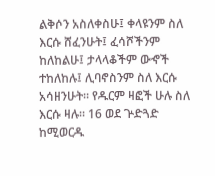ልቅሶን አስለቀስሁ፤ ቀላዩንም ስለ እርሱ ሸፈንሁት፤ ፈሳሾችንም ከለከልሁ፤ ታላላቆችም ውኆች ተከለከሉ፤ ሊባኖስንም ስለ እርሱ አሳዘንሁት። የዱርም ዛፎች ሁሉ ስለ እርሱ ዛሉ። 16 ወደ ጕድጓድ ከሚወርዱ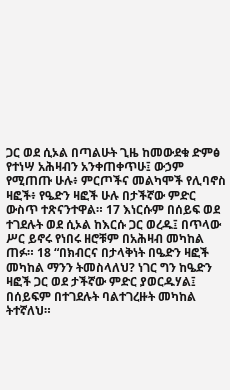ጋር ወደ ሲኦል በጣልሁት ጊዜ ከመውደቁ ድምፅ የተነሣ አሕዛብን አንቀጠቀጥሁ፤ ውኃም የሚጠጡ ሁሉ፥ ምርጦችና መልካሞች የሊባኖስ ዛፎች፥ የዔድን ዛፎች ሁሉ በታችኛው ምድር ውስጥ ተጽናንተዋል። 17 እነርሱም በሰይፍ ወደ ተገደሉት ወደ ሲኦል ከእርሱ ጋር ወረዱ፤ በጥላው ሥር ይኖሩ የነበሩ ዘሮቹም በአሕዛብ መካከል ጠፉ። 18 “በክብርና በታላቅነት በዔድን ዛፎች መካከል ማንን ትመስላለህ? ነገር ግን ከዔድን ዛፎች ጋር ወደ ታችኛው ምድር ያወርዱሃል፤ በሰይፍም በተገደሉት ባልተገረዙት መካከል ትተኛለህ።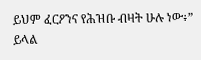ይህም ፈርዖንና የሕዝቡ ብዛት ሁሉ ነው፥” ይላል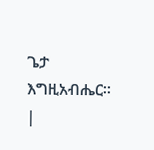ጌታ እግዚአብሔር። |